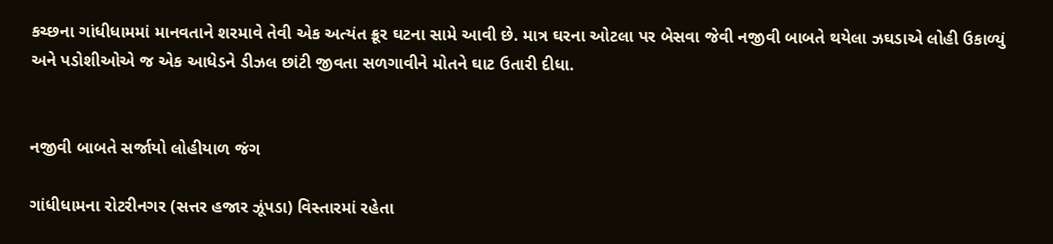કચ્છના ગાંધીધામમાં માનવતાને શરમાવે તેવી એક અત્યંત ક્રૂર ઘટના સામે આવી છે. માત્ર ઘરના ઓટલા પર બેસવા જેવી નજીવી બાબતે થયેલા ઝઘડાએ લોહી ઉકાળ્યું અને પડોશીઓએ જ એક આધેડને ડીઝલ છાંટી જીવતા સળગાવીને મોતને ઘાટ ઉતારી દીધા.


નજીવી બાબતે સર્જાયો લોહીયાળ જંગ

ગાંધીધામના રોટરીનગર (સત્તર હજાર ઝૂંપડા) વિસ્તારમાં રહેતા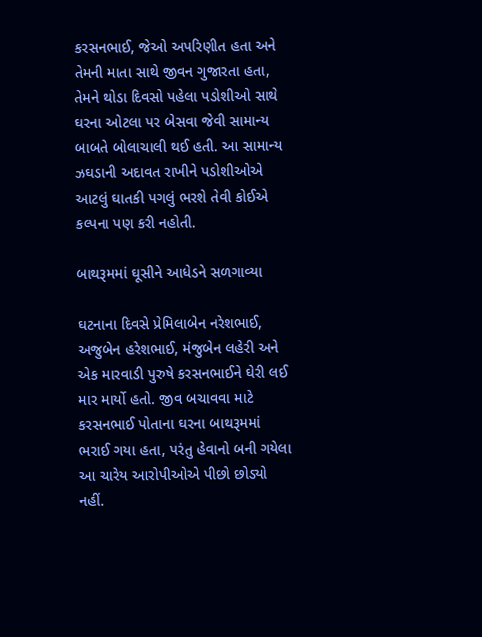કરસનભાઈ, જેઓ અપરિણીત હતા અને તેમની માતા સાથે જીવન ગુજારતા હતા, તેમને થોડા દિવસો પહેલા પડોશીઓ સાથે ઘરના ઓટલા પર બેસવા જેવી સામાન્ય બાબતે બોલાચાલી થઈ હતી. આ સામાન્ય ઝઘડાની અદાવત રાખીને પડોશીઓએ આટલું ઘાતકી પગલું ભરશે તેવી કોઈએ કલ્પના પણ કરી નહોતી.

બાથરૂમમાં ઘૂસીને આધેડને સળગાવ્યા

ઘટનાના દિવસે પ્રેમિલાબેન નરેશભાઈ, અજુબેન હરેશભાઈ, મંજુબેન લહેરી અને એક મારવાડી પુરુષે કરસનભાઈને ઘેરી લઈ માર માર્યો હતો. જીવ બચાવવા માટે કરસનભાઈ પોતાના ઘરના બાથરૂમમાં ભરાઈ ગયા હતા, પરંતુ હેવાનો બની ગયેલા આ ચારેય આરોપીઓએ પીછો છોડ્યો નહીં.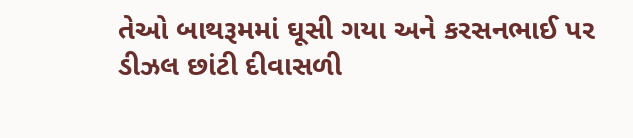તેઓ બાથરૂમમાં ઘૂસી ગયા અને કરસનભાઈ પર ડીઝલ છાંટી દીવાસળી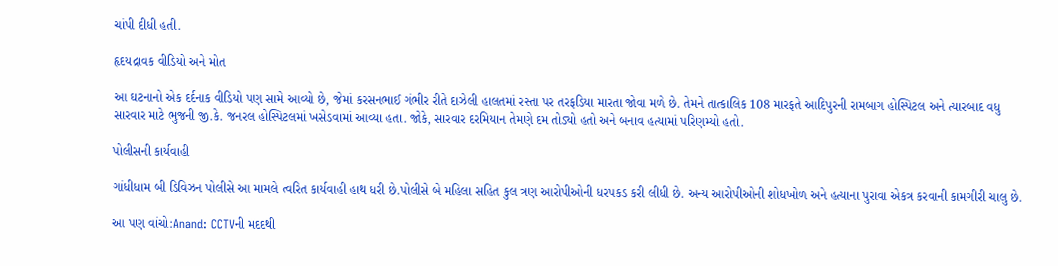ચાંપી દીધી હતી.

હૃદયદ્રાવક વીડિયો અને મોત

આ ઘટનાનો એક દર્દનાક વીડિયો પણ સામે આવ્યો છે, જેમાં કરસનભાઈ ગંભીર રીતે દાઝેલી હાલતમાં રસ્તા પર તરફડિયા મારતા જોવા મળે છે. તેમને તાત્કાલિક 108 મારફતે આદિપુરની રામબાગ હોસ્પિટલ અને ત્યારબાદ વધુ સારવાર માટે ભુજની જી.કે. જનરલ હોસ્પિટલમાં ખસેડવામાં આવ્યા હતા. જોકે, સારવાર દરમિયાન તેમણે દમ તોડ્યો હતો અને બનાવ હત્યામાં પરિણમ્યો હતો.

પોલીસની કાર્યવાહી

ગાંધીધામ બી ડિવિઝન પોલીસે આ મામલે ત્વરિત કાર્યવાહી હાથ ધરી છે.પોલીસે બે મહિલા સહિત કુલ ત્રણ આરોપીઓની ધરપકડ કરી લીધી છે. અન્ય આરોપીઓની શોધખોળ અને હત્યાના પુરાવા એકત્ર કરવાની કામગીરી ચાલુ છે.

આ પણ વાંચો:Anand: CCTVની મદદથી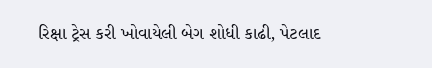રિક્ષા ટ્રેસ કરી ખોવાયેલી બેગ શોધી કાઢી, પેટલાદ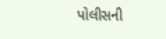પોલીસની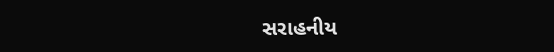સરાહનીય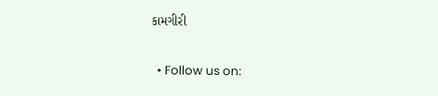કામગીરી

  • Follow us on: